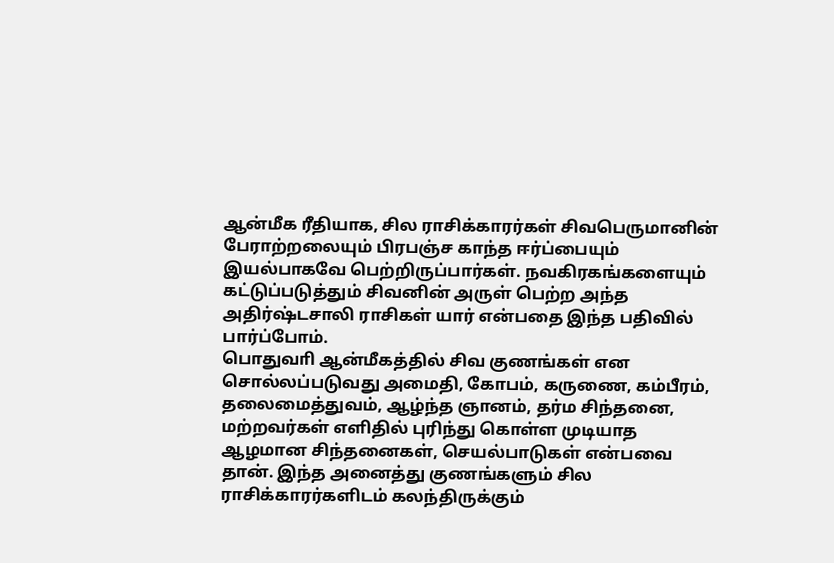ஆன்மீக ரீதியாக, சில ராசிக்காரர்கள் சிவபெருமானின் பேராற்றலையும் பிரபஞ்ச காந்த ஈர்ப்பையும் இயல்பாகவே பெற்றிருப்பார்கள். நவகிரகங்களையும் கட்டுப்படுத்தும் சிவனின் அருள் பெற்ற அந்த அதிர்ஷ்டசாலி ராசிகள் யார் என்பதை இந்த பதிவில் பார்ப்போம்.
பொதுவாி ஆன்மீகத்தில் சிவ குணங்கள் என சொல்லப்படுவது அமைதி, கோபம், கருணை, கம்பீரம், தலைமைத்துவம், ஆழ்ந்த ஞானம், தர்ம சிந்தனை, மற்றவர்கள் எளிதில் புரிந்து கொள்ள முடியாத ஆழமான சிந்தனைகள், செயல்பாடுகள் என்பவை தான். இந்த அனைத்து குணங்களும் சில ராசிக்காரர்களிடம் கலந்திருக்கும்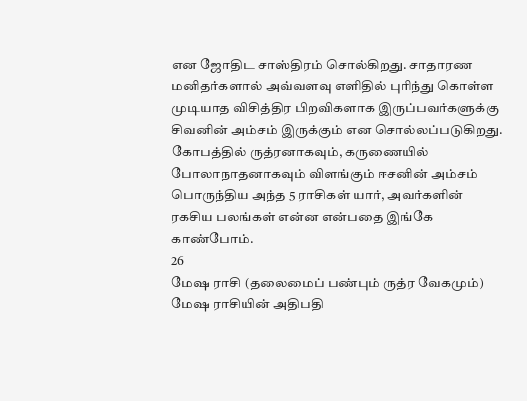என ஜோதிட சாஸ்திரம் சொல்கிறது. சாதாரண மனிதர்களால் அவ்வளவு எளிதில் புரிந்து கொள்ள முடியாத விசித்திர பிறவிகளாக இருப்பவர்களுக்கு சிவனின் அம்சம் இருக்கும் என சொல்லப்படுகிறது. கோபத்தில் ருத்ரனாகவும், கருணையில் போலாநாதனாகவும் விளங்கும் ஈசனின் அம்சம் பொருந்திய அந்த 5 ராசிகள் யார், அவர்களின் ரகசிய பலங்கள் என்ன என்பதை இங்கே காண்போம்.
26
மேஷ ராசி (தலைமைப் பண்பும் ருத்ர வேகமும்)
மேஷ ராசியின் அதிபதி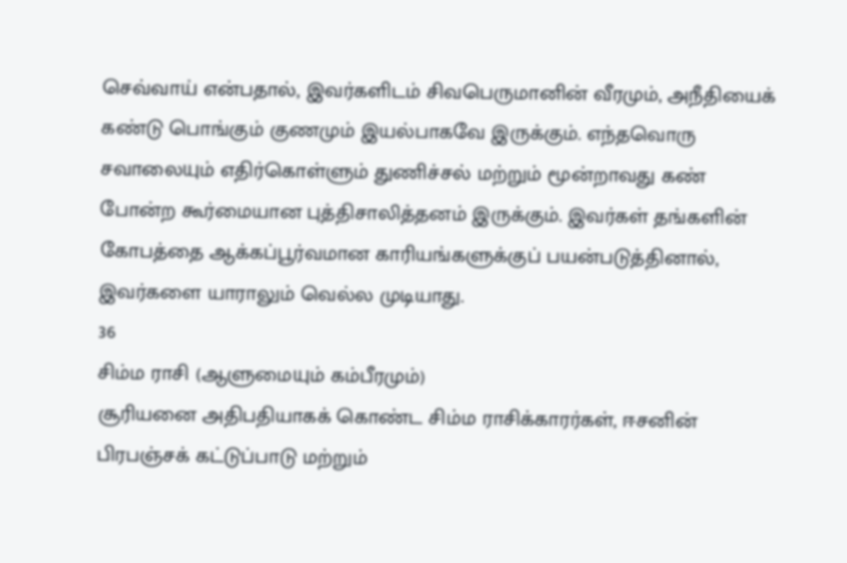செவ்வாய் என்பதால், இவர்களிடம் சிவபெருமானின் வீரமும், அநீதியைக் கண்டு பொங்கும் குணமும் இயல்பாகவே இருக்கும். எந்தவொரு சவாலையும் எதிர்கொள்ளும் துணிச்சல் மற்றும் மூன்றாவது கண் போன்ற கூர்மையான புத்திசாலித்தனம் இருக்கும். இவர்கள் தங்களின் கோபத்தை ஆக்கப்பூர்வமான காரியங்களுக்குப் பயன்படுத்தினால், இவர்களை யாராலும் வெல்ல முடியாது.
36
சிம்ம ராசி (ஆளுமையும் கம்பீரமும்)
சூரியனை அதிபதியாகக் கொண்ட சிம்ம ராசிக்காரர்கள், ஈசனின் பிரபஞ்சக் கட்டுப்பாடு மற்றும்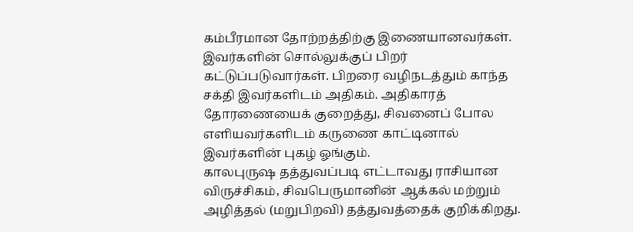கம்பீரமான தோற்றத்திற்கு இணையானவர்கள். இவர்களின் சொல்லுக்குப் பிறர் கட்டுப்படுவார்கள். பிறரை வழிநடத்தும் காந்த சக்தி இவர்களிடம் அதிகம். அதிகாரத் தோரணையைக் குறைத்து, சிவனைப் போல எளியவர்களிடம் கருணை காட்டினால் இவர்களின் புகழ் ஓங்கும்.
காலபுருஷ தத்துவப்படி எட்டாவது ராசியான விருச்சிகம், சிவபெருமானின் ஆக்கல் மற்றும் அழித்தல் (மறுபிறவி) தத்துவத்தைக் குறிக்கிறது.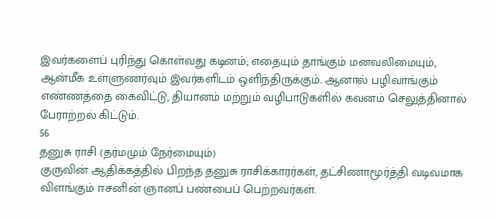இவர்களைப் புரிந்து கொள்வது கடினம்; எதையும் தாங்கும் மனவலிமையும், ஆன்மீக உள்ளுணர்வும் இவர்களிடம் ஒளிந்திருக்கும். ஆனால் பழிவாங்கும் எண்ணத்தை கைவிட்டு, தியானம் மற்றும் வழிபாடுகளில் கவனம் செலுத்தினால் பேராற்றல் கிட்டும்.
56
தனுசு ராசி (தர்மமும் நேர்மையும்)
குருவின் ஆதிக்கத்தில் பிறந்த தனுசு ராசிக்காரர்கள், தட்சிணாமூர்த்தி வடிவமாக விளங்கும் ஈசனின் ஞானப் பண்பைப் பெற்றவர்கள்.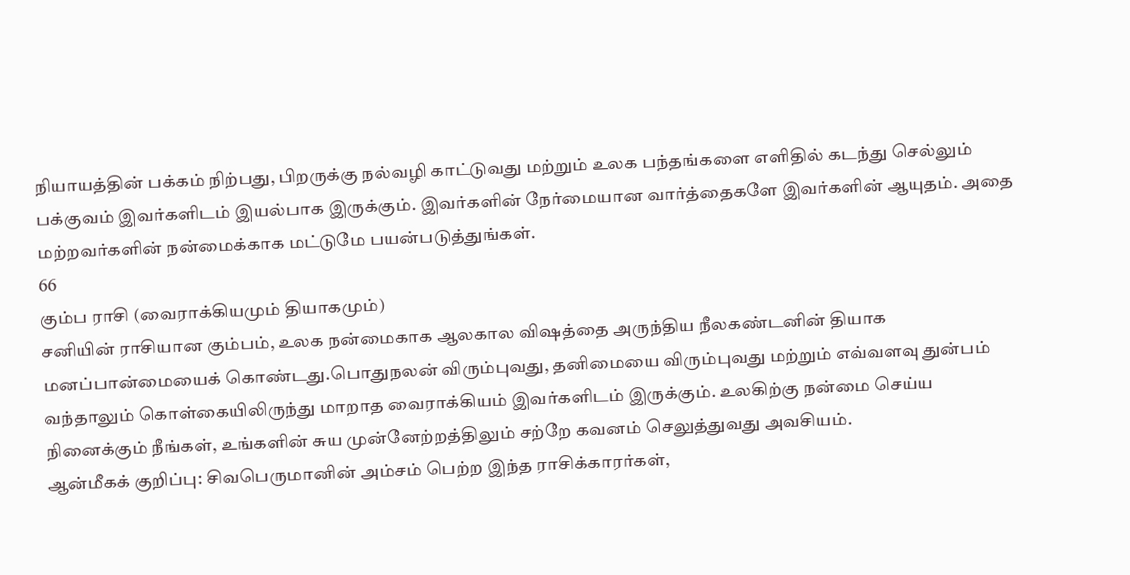நியாயத்தின் பக்கம் நிற்பது, பிறருக்கு நல்வழி காட்டுவது மற்றும் உலக பந்தங்களை எளிதில் கடந்து செல்லும் பக்குவம் இவர்களிடம் இயல்பாக இருக்கும். இவர்களின் நேர்மையான வார்த்தைகளே இவர்களின் ஆயுதம். அதை மற்றவர்களின் நன்மைக்காக மட்டுமே பயன்படுத்துங்கள்.
66
கும்ப ராசி (வைராக்கியமும் தியாகமும்)
சனியின் ராசியான கும்பம், உலக நன்மைகாக ஆலகால விஷத்தை அருந்திய நீலகண்டனின் தியாக மனப்பான்மையைக் கொண்டது.பொதுநலன் விரும்புவது, தனிமையை விரும்புவது மற்றும் எவ்வளவு துன்பம் வந்தாலும் கொள்கையிலிருந்து மாறாத வைராக்கியம் இவர்களிடம் இருக்கும். உலகிற்கு நன்மை செய்ய நினைக்கும் நீங்கள், உங்களின் சுய முன்னேற்றத்திலும் சற்றே கவனம் செலுத்துவது அவசியம்.
ஆன்மீகக் குறிப்பு: சிவபெருமானின் அம்சம் பெற்ற இந்த ராசிக்காரர்கள்,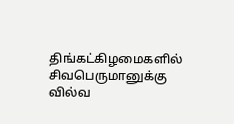திங்கட்கிழமைகளில் சிவபெருமானுக்கு வில்வ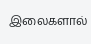இலைகளால்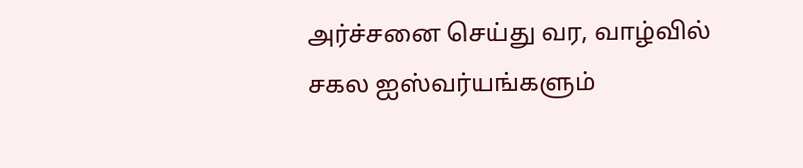அர்ச்சனை செய்து வர, வாழ்வில் சகல ஐஸ்வர்யங்களும்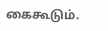கைகூடும்.